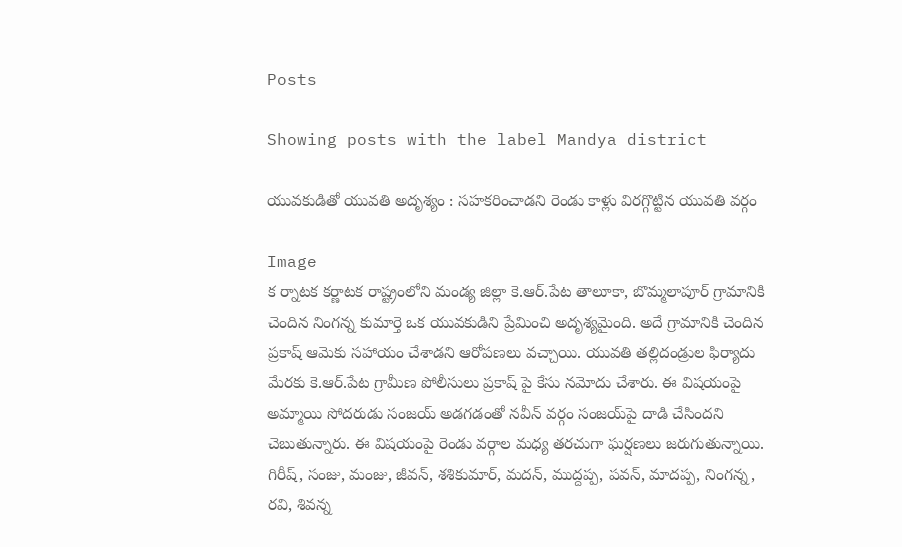Posts

Showing posts with the label Mandya district

యువకుడితో యువతి అదృశ్యం : సహకరించాడని రెండు కాళ్లు విరగ్గొట్టిన యువతి వర్గం

Image
క ర్నాటక కర్ణాటక రాష్ట్రంలోని మండ్య జిల్లా కె.ఆర్‌.పేట తాలూకా, బొమ్మలాపూర్‌ గ్రామానికి చెందిన నింగన్న కుమార్తె ఒక యువకుడిని ప్రేమించి అదృశ్యమైంది. అదే గ్రామానికి చెందిన ప్రకాష్‌ ఆమెకు సహాయం చేశాడని ఆరోపణలు వచ్చాయి. యువతి తల్లిదండ్రుల ఫిర్యాదు మేరకు కె.ఆర్‌.పేట గ్రామీణ పోలీసులు ప్రకాష్‌ పై కేసు నమోదు చేశారు. ఈ విషయంపై అమ్మాయి సోదరుడు సంజయ్‌ అడగడంతో నవీన్‌ వర్గం సంజయ్‌పై దాడి చేసిందని చెబుతున్నారు. ఈ విషయంపై రెండు వర్గాల మధ్య తరచుగా ఘర్షణలు జరుగుతున్నాయి. గిరీష్, సంజు, మంజు, జీవన్, శశికుమార్, మదన్, ముద్దప్ప, పవన్, మాదప్ప, నింగన్న, రవి, శివన్న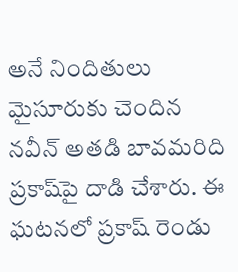అనే నిందితులు మైసూరుకు చెందిన నవీన్‌ అతడి బావమరిది ప్రకాష్‌పై దాడి చేశారు. ఈ ఘటనలో ప్రకాష్‌ రెండు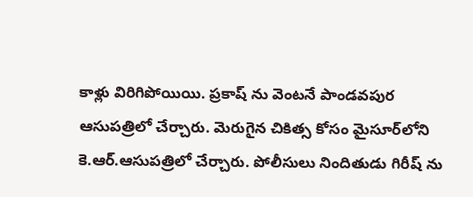కాళ్లు విరిగిపోయియి. ప్రకాష్‌ ను వెంటనే పాండవపుర ఆసుపత్రిలో చేర్చారు. మెరుగైన చికిత్స కోసం మైసూర్‌లోని కె.ఆర్‌.ఆసుపత్రిలో చేర్చారు. పోలీసులు నిందితుడు గిరీష్‌ ను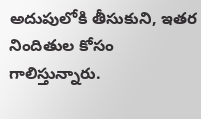అదుపులోకి తీసుకుని, ఇతర నిందితుల కోసం గాలిస్తున్నారు.